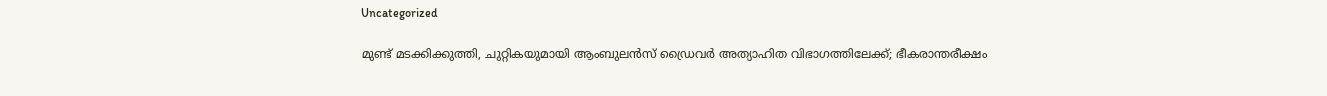Uncategorized

മുണ്ട് മടക്കിക്കുത്തി, ചുറ്റികയുമായി ആംബുലന്‍സ് ഡ്രൈവര്‍ അത്യാഹിത വിഭാഗത്തിലേക്ക്; ഭീകരാന്തരീക്ഷം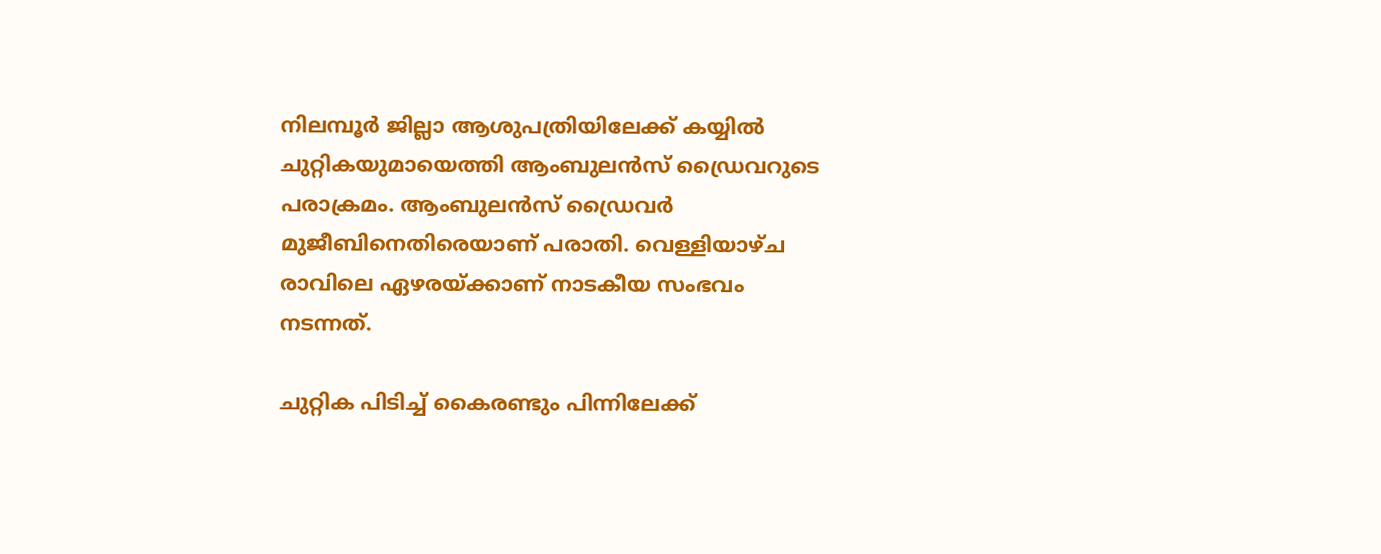നിലമ്പൂര്‍ ജില്ലാ ആശുപത്രിയിലേക്ക് കയ്യില്‍ ചുറ്റികയുമായെത്തി ആംബുലന്‍സ് ഡ്രൈവറുടെ പരാക്രമം. ആംബുലന്‍സ് ഡ്രൈവര്‍ മുജീബിനെതിരെയാണ് പരാതി. വെള്ളിയാഴ്ച രാവിലെ ഏഴരയ്ക്കാണ് നാടകീയ സംഭവം നടന്നത്.

ചുറ്റിക പിടിച്ച് കൈരണ്ടും പിന്നിലേക്ക്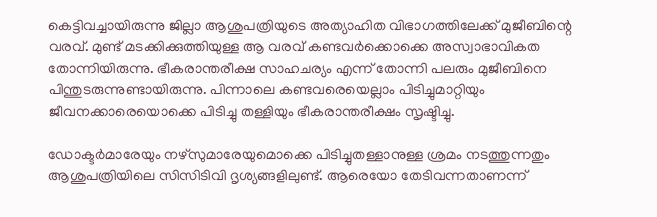കെട്ടിവച്ചായിരുന്നു ജില്ലാ ആശുപത്രിയുടെ അത്യാഹിത വിഭാഗത്തിലേക്ക് മുജീബിന്റെ വരവ്. മുണ്ട് മടക്കിക്കുത്തിയുള്ള ആ വരവ് കണ്ടവര്‍ക്കൊക്കെ അസ്വാഭാവികത തോന്നിയിരുന്നു. ഭീകരാന്തരീക്ഷ സാഹചര്യം എന്ന് തോന്നി പലരും മുജീബിനെ പിന്തുടരുന്നുണ്ടായിരുന്നു. പിന്നാലെ കണ്ടവരെയെല്ലാം പിടിച്ചുമാറ്റിയും ജീവനക്കാരെയൊക്കെ പിടിച്ചു തള്ളിയും ഭീകരാന്തരീക്ഷം സൃഷ്ടിച്ചു.

ഡോക്ടര്‍മാരേയും നഴ്സുമാരേയുമൊക്കെ പിടിച്ചുതള്ളാനുള്ള ശ്രമം നടത്തുന്നതും ആശുപത്രിയിലെ സിസിടിവി ദൃശ്യങ്ങളിലുണ്ട്. ആരെയോ തേടിവന്നതാണന്ന്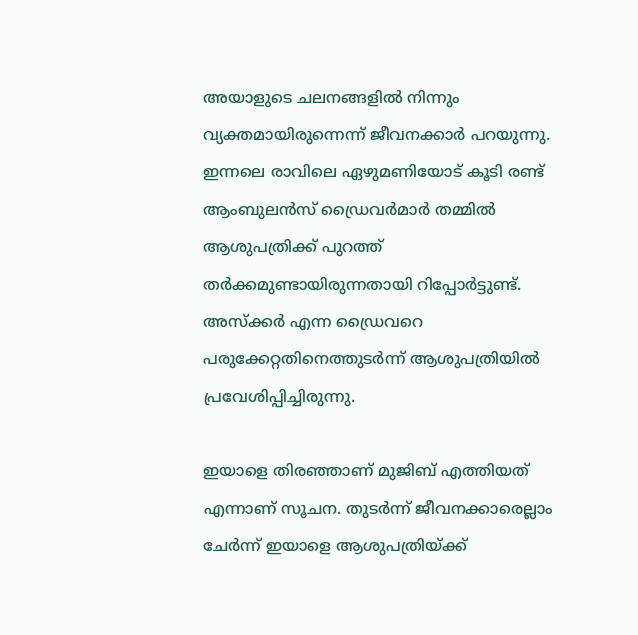അയാളുടെ ചലനങ്ങളില്‍ നിന്നും വ്യക്തമായിരുന്നെന്ന് ജീവനക്കാര്‍ പറയുന്നു. ഇന്നലെ രാവിലെ ഏഴുമണിയോട് കൂടി രണ്ട് ആംബുലന്‍സ് ഡ്രൈവര്‍മാര്‍ തമ്മില്‍ ആശുപത്രിക്ക് പുറത്ത് തര്‍ക്കമുണ്ടായിരുന്നതായി റിപ്പോര്‍ട്ടുണ്ട്. അസ്ക്കര്‍ എന്ന ഡ്രൈവറെ പരുക്കേറ്റതിനെത്തുടര്‍ന്ന് ആശുപത്രിയില്‍ പ്രവേശിപ്പിച്ചിരുന്നു.

ഇയാളെ തിരഞ്ഞാണ് മുജിബ് എത്തിയത് എന്നാണ് സൂചന. തുടര്‍ന്ന് ജീവനക്കാരെല്ലാം ചേര്‍ന്ന് ഇയാളെ ആശുപത്രിയ്ക്ക്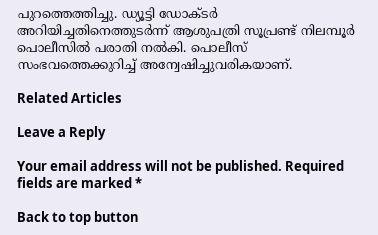പുറത്തെത്തിച്ചു. ഡ്യൂട്ടി ഡോക്ടര്‍ അറിയിച്ചതിനെത്തുടര്‍ന്ന് ആശുപത്രി സൂപ്രണ്ട് നിലമ്പൂര്‍ പൊലീസില്‍ പരാതി നല്‍കി. പൊലീസ് സംഭവത്തെക്കുറിച്ച് അന്വേഷിച്ചുവരികയാണ്.

Related Articles

Leave a Reply

Your email address will not be published. Required fields are marked *

Back to top button